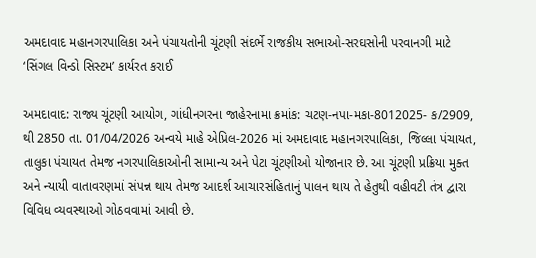અમદાવાદ મહાનગરપાલિકા અને પંચાયતોની ચૂંટણી સંદર્ભે રાજકીય સભાઓ-સરઘસોની પરવાનગી માટે ‘સિંગલ વિન્ડો સિસ્ટમ’ કાર્યરત કરાઈ

અમદાવાદ: રાજ્ય ચૂંટણી આયોગ, ગાંધીનગરના જાહેરનામા ક્રમાંક: ચટણ-નપા-મકા-8012025- ક/2909, થી 2850 તા. 01/04/2026 અન્વયે માહે એપ્રિલ-2026 માં અમદાવાદ મહાનગરપાલિકા, જિલ્લા પંચાયત, તાલુકા પંચાયત તેમજ નગરપાલિકાઓની સામાન્ય અને પેટા ચૂંટણીઓ યોજાનાર છે. આ ચૂંટણી પ્રક્રિયા મુક્ત અને ન્યાયી વાતાવરણમાં સંપન્ન થાય તેમજ આદર્શ આચારસંહિતાનું પાલન થાય તે હેતુથી વહીવટી તંત્ર દ્વારા વિવિધ વ્યવસ્થાઓ ગોઠવવામાં આવી છે.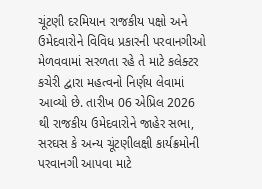ચૂંટણી દરમિયાન રાજકીય પક્ષો અને ઉમેદવારોને વિવિધ પ્રકારની પરવાનગીઓ મેળવવામાં સરળતા રહે તે માટે કલેક્ટર કચેરી દ્વારા મહત્વનો નિર્ણય લેવામાં આવ્યો છે. તારીખ 06 એપ્રિલ 2026 થી રાજકીય ઉમેદવારોને જાહેર સભા, સરઘસ કે અન્ય ચૂંટણીલક્ષી કાર્યક્રમોની પરવાનગી આપવા માટે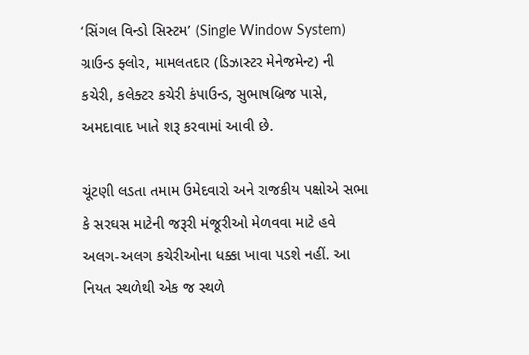‘સિંગલ વિન્ડો સિસ્ટમ’ (Single Window System) ગ્રાઉન્ડ ફ્લોર, મામલતદાર (ડિઝાસ્ટર મેનેજમેન્ટ) ની કચેરી, કલેક્ટર કચેરી કંપાઉન્ડ, સુભાષબ્રિજ પાસે, અમદાવાદ ખાતે શરૂ કરવામાં આવી છે.

ચૂંટણી લડતા તમામ ઉમેદવારો અને રાજકીય પક્ષોએ સભા કે સરઘસ માટેની જરૂરી મંજૂરીઓ મેળવવા માટે હવે અલગ-અલગ કચેરીઓના ધક્કા ખાવા પડશે નહીં. આ નિયત સ્થળેથી એક જ સ્થળે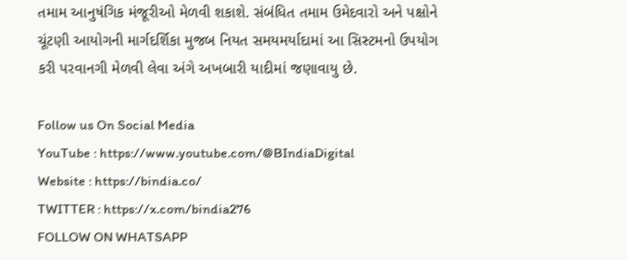તમામ આનુષંગિક મંજૂરીઓ મેળવી શકાશે. સંબંધિત તમામ ઉમેદવારો અને પક્ષોને ચૂંટણી આયોગની માર્ગદર્શિકા મુજબ નિયત સમયમર્યાદામાં આ સિસ્ટમનો ઉપયોગ કરી પરવાનગી મેળવી લેવા અંગે અખબારી યાદીમાં જણાવાયુ છે.

Follow us On Social Media
YouTube : https://www.youtube.com/@BIndiaDigital
Website : https://bindia.co/
TWITTER : https://x.com/bindia276
FOLLOW ON WHATSAPP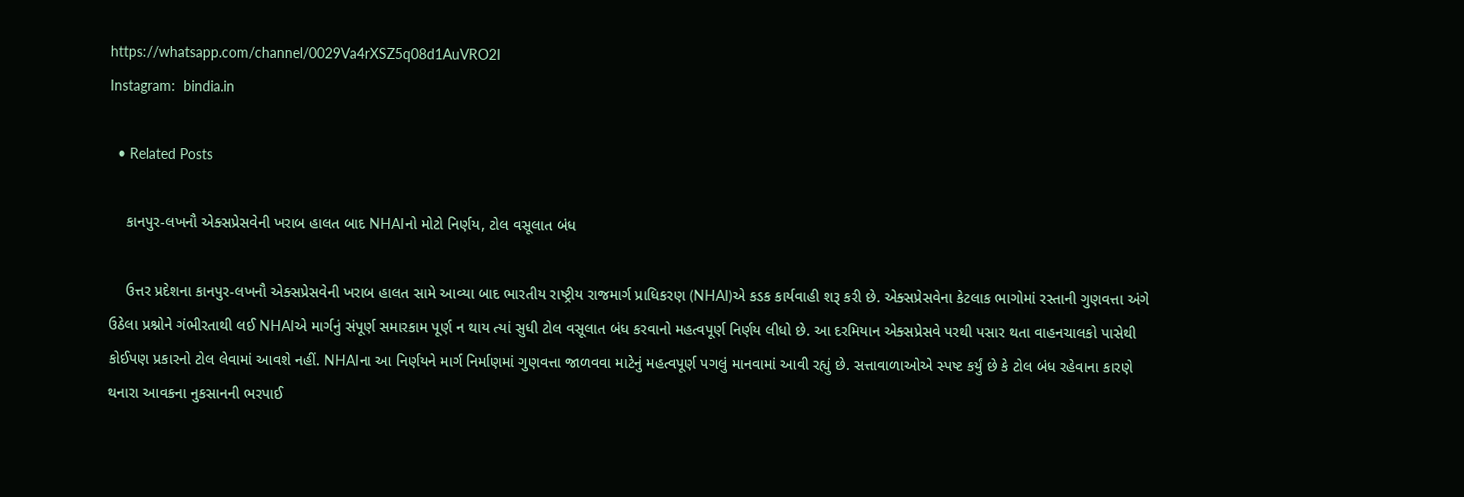https://whatsapp.com/channel/0029Va4rXSZ5q08d1AuVRO2I
Instagram:  bindia.in

  • Related Posts

    કાનપુર-લખનૌ એક્સપ્રેસવેની ખરાબ હાલત બાદ NHAIનો મોટો નિર્ણય, ટોલ વસૂલાત બંધ

    ઉત્તર પ્રદેશના કાનપુર-લખનૌ એક્સપ્રેસવેની ખરાબ હાલત સામે આવ્યા બાદ ભારતીય રાષ્ટ્રીય રાજમાર્ગ પ્રાધિકરણ (NHAI)એ કડક કાર્યવાહી શરૂ કરી છે. એક્સપ્રેસવેના કેટલાક ભાગોમાં રસ્તાની ગુણવત્તા અંગે ઉઠેલા પ્રશ્નોને ગંભીરતાથી લઈ NHAIએ માર્ગનું સંપૂર્ણ સમારકામ પૂર્ણ ન થાય ત્યાં સુધી ટોલ વસૂલાત બંધ કરવાનો મહત્વપૂર્ણ નિર્ણય લીધો છે. આ દરમિયાન એક્સપ્રેસવે પરથી પસાર થતા વાહનચાલકો પાસેથી કોઈપણ પ્રકારનો ટોલ લેવામાં આવશે નહીં. NHAIના આ નિર્ણયને માર્ગ નિર્માણમાં ગુણવત્તા જાળવવા માટેનું મહત્વપૂર્ણ પગલું માનવામાં આવી રહ્યું છે. સત્તાવાળાઓએ સ્પષ્ટ કર્યું છે કે ટોલ બંધ રહેવાના કારણે થનારા આવકના નુકસાનની ભરપાઈ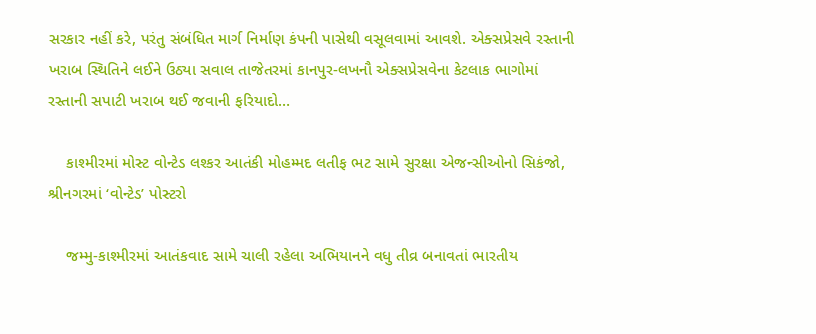સરકાર નહીં કરે, પરંતુ સંબંધિત માર્ગ નિર્માણ કંપની પાસેથી વસૂલવામાં આવશે. એક્સપ્રેસવે રસ્તાની ખરાબ સ્થિતિને લઈને ઉઠ્યા સવાલ તાજેતરમાં કાનપુર-લખનૌ એક્સપ્રેસવેના કેટલાક ભાગોમાં રસ્તાની સપાટી ખરાબ થઈ જવાની ફરિયાદો…

    કાશ્મીરમાં મોસ્ટ વોન્ટેડ લશ્કર આતંકી મોહમ્મદ લતીફ ભટ સામે સુરક્ષા એજન્સીઓનો સિકંજો, શ્રીનગરમાં ‘વોન્ટેડ’ પોસ્ટરો

    જમ્મુ-કાશ્મીરમાં આતંકવાદ સામે ચાલી રહેલા અભિયાનને વધુ તીવ્ર બનાવતાં ભારતીય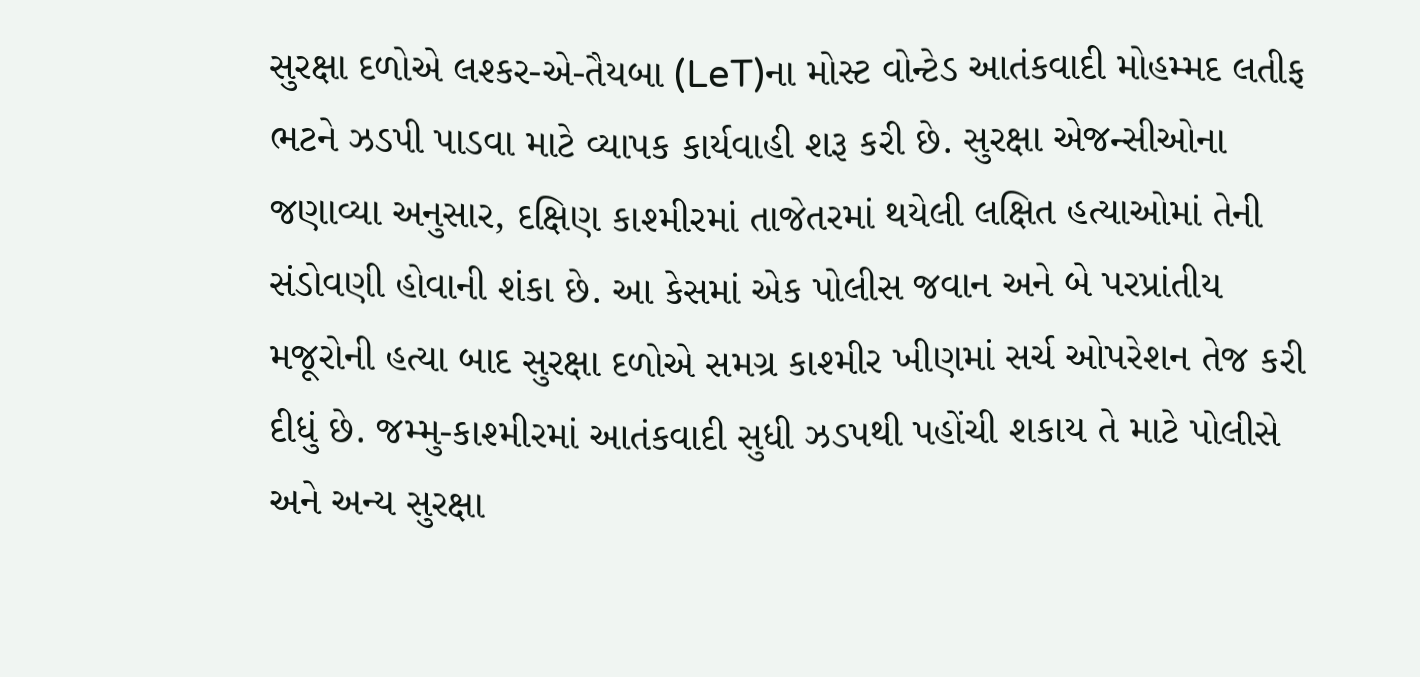સુરક્ષા દળોએ લશ્કર-એ-તૈયબા (LeT)ના મોસ્ટ વોન્ટેડ આતંકવાદી મોહમ્મદ લતીફ ભટને ઝડપી પાડવા માટે વ્યાપક કાર્યવાહી શરૂ કરી છે. સુરક્ષા એજન્સીઓના જણાવ્યા અનુસાર, દક્ષિણ કાશ્મીરમાં તાજેતરમાં થયેલી લક્ષિત હત્યાઓમાં તેની સંડોવણી હોવાની શંકા છે. આ કેસમાં એક પોલીસ જવાન અને બે પરપ્રાંતીય મજૂરોની હત્યા બાદ સુરક્ષા દળોએ સમગ્ર કાશ્મીર ખીણમાં સર્ચ ઓપરેશન તેજ કરી દીધું છે. જમ્મુ-કાશ્મીરમાં આતંકવાદી સુધી ઝડપથી પહોંચી શકાય તે માટે પોલીસે અને અન્ય સુરક્ષા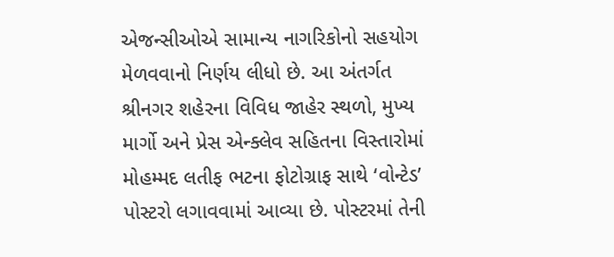એજન્સીઓએ સામાન્ય નાગરિકોનો સહયોગ મેળવવાનો નિર્ણય લીધો છે. આ અંતર્ગત શ્રીનગર શહેરના વિવિધ જાહેર સ્થળો, મુખ્ય માર્ગો અને પ્રેસ એન્ક્લેવ સહિતના વિસ્તારોમાં મોહમ્મદ લતીફ ભટના ફોટોગ્રાફ સાથે ‘વોન્ટેડ’ પોસ્ટરો લગાવવામાં આવ્યા છે. પોસ્ટરમાં તેની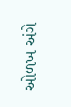ઓળખ અંગે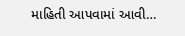માહિતી આપવામાં આવી…